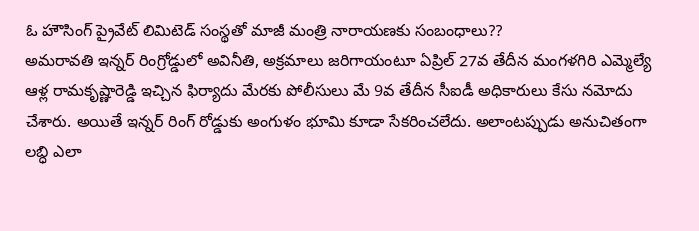ఓ హౌసింగ్ ప్రైవేట్ లిమిటెడ్ సంస్థతో మాజీ మంత్రి నారాయణకు సంబంధాలు??
అమరావతి ఇన్నర్ రింగ్రోడ్డులో అవినీతి, అక్రమాలు జరిగాయంటూ ఏప్రిల్ 27వ తేదీన మంగళగిరి ఎమ్మెల్యే ఆళ్ల రామకృష్ణారెడ్డి ఇచ్చిన ఫిర్యాదు మేరకు పోలీసులు మే 9వ తేదీన సీఐడీ అధికారులు కేసు నమోదు చేశారు. అయితే ఇన్నర్ రింగ్ రోడ్డుకు అంగుళం భూమి కూడా సేకరించలేదు. అలాంటప్పుడు అనుచితంగా లబ్ధి ఎలా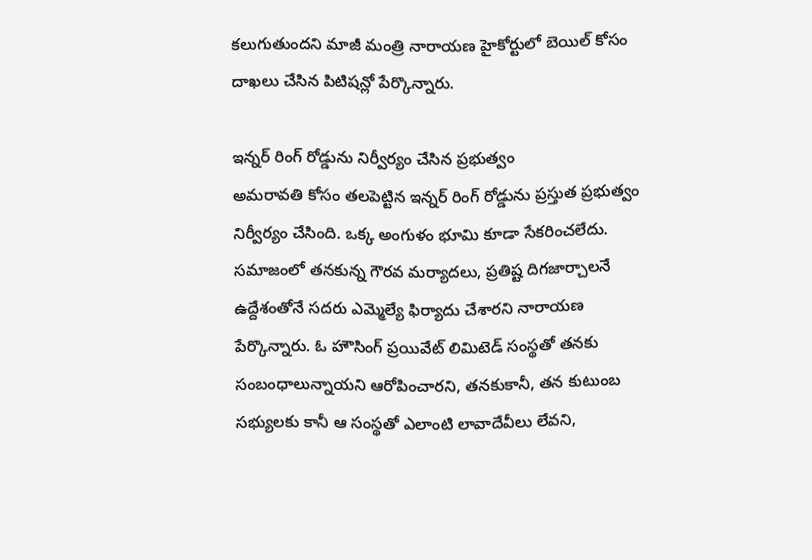కలుగుతుందని మాజీ మంత్రి నారాయణ హైకోర్టులో బెయిల్ కోసం దాఖలు చేసిన పిటిషన్లో పేర్కొన్నారు.

ఇన్నర్ రింగ్ రోడ్డును నిర్వీర్యం చేసిన ప్రభుత్వం
అమరావతి కోసం తలపెట్టిన ఇన్నర్ రింగ్ రోడ్డును ప్రస్తుత ప్రభుత్వం నిర్వీర్యం చేసింది. ఒక్క అంగుళం భూమి కూడా సేకరించలేదు. సమాజంలో తనకున్న గౌరవ మర్యాదలు, ప్రతిష్ట దిగజార్చాలనే ఉద్దేశంతోనే సదరు ఎమ్మెల్యే ఫిర్యాదు చేశారని నారాయణ పేర్కొన్నారు. ఓ హౌసింగ్ ప్రయివేట్ లిమిటెడ్ సంస్థతో తనకు సంబంధాలున్నాయని ఆరోపించారని, తనకుకానీ, తన కుటుంబ సభ్యులకు కానీ ఆ సంస్థతో ఎలాంటి లావాదేవీలు లేవని,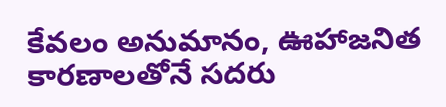కేవలం అనుమానం, ఊహాజనిత కారణాలతోనే సదరు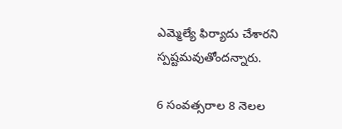ఎమ్మెల్యే ఫిర్యాదు చేశారని స్పష్టమవుతోందన్నారు.

6 సంవత్సరాల 8 నెలల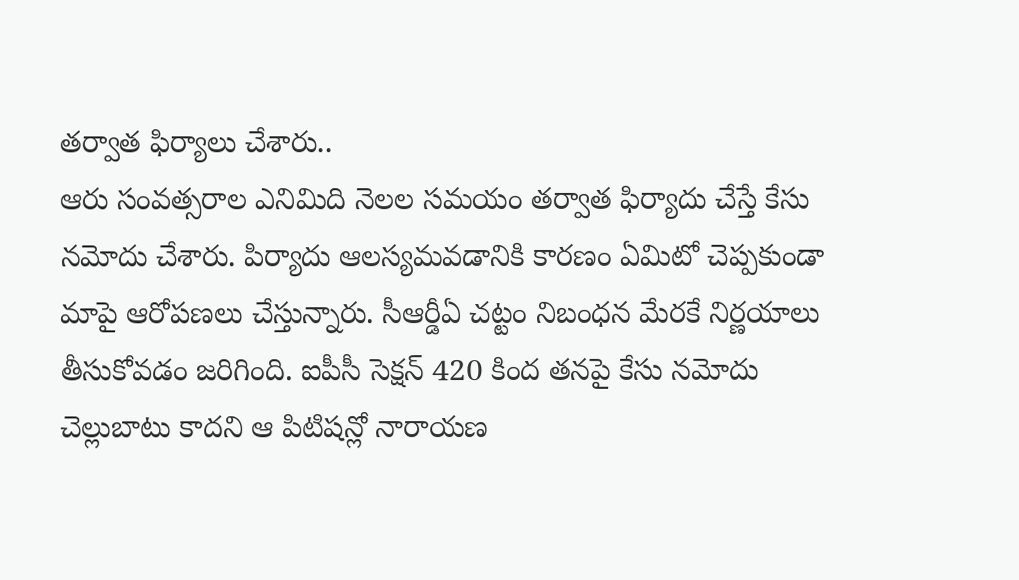తర్వాత ఫిర్యాలు చేశారు..
ఆరు సంవత్సరాల ఎనిమిది నెలల సమయం తర్వాత ఫిర్యాదు చేస్తే కేసు నమోదు చేశారు. పిర్యాదు ఆలస్యమవడానికి కారణం ఏమిటో చెప్పకుండా మాపై ఆరోపణలు చేస్తున్నారు. సీఆర్డీఏ చట్టం నిబంధన మేరకే నిర్ణయాలు తీసుకోవడం జరిగింది. ఐపీసీ సెక్షన్ 420 కింద తనపై కేసు నమోదు చెల్లుబాటు కాదని ఆ పిటిషన్లో నారాయణ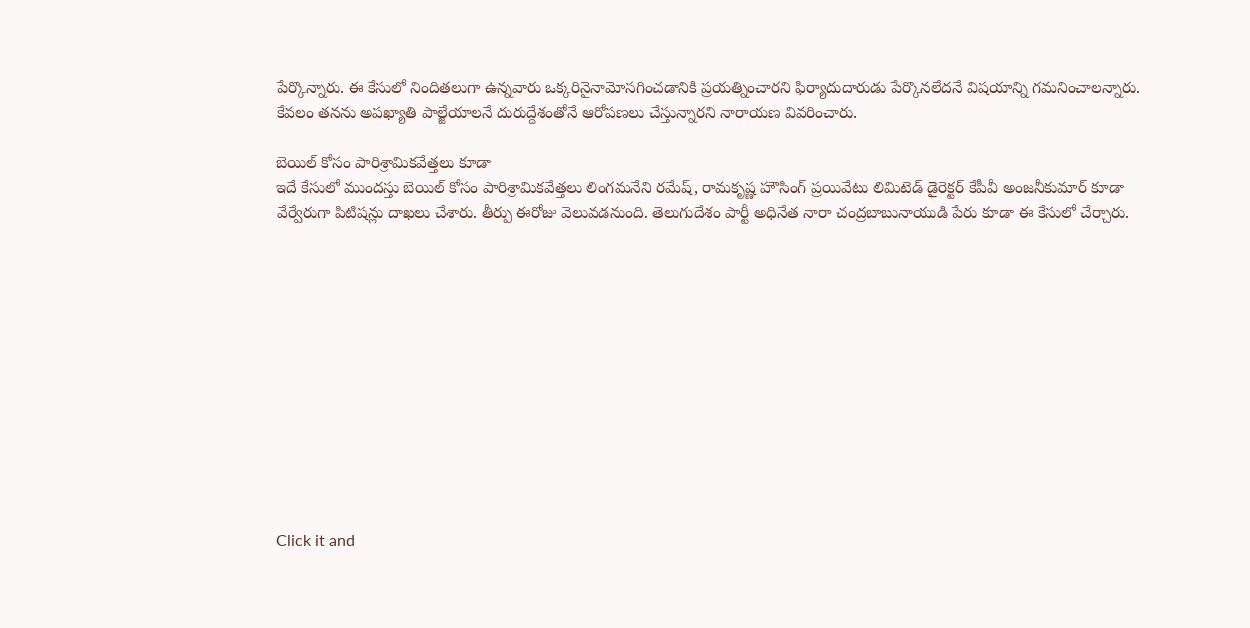పేర్కొన్నారు. ఈ కేసులో నిందితలుగా ఉన్నవారు ఒక్కరినైనామోసగించడానికి ప్రయత్నించారని ఫిర్యాదుదారుడు పేర్కొనలేదనే విషయాన్ని గమనించాలన్నారు. కేవలం తనను అపఖ్యాతి పాల్జేయాలనే దురుద్దేశంతోనే ఆరోపణలు చేస్తున్నారని నారాయణ వివరించారు.

బెయిల్ కోసం పారిశ్రామికవేత్తలు కూడా
ఇదే కేసులో ముందస్తు బెయిల్ కోసం పారిశ్రామికవేత్తలు లింగమనేని రమేష్, రామకృష్ణ హౌసింగ్ ప్రయివేటు లిమిటెడ్ డైరెక్టర్ కేపీవీ అంజనీకుమార్ కూడా వేర్వేరుగా పిటిషన్లు దాఖలు చేశారు. తీర్పు ఈరోజు వెలువడనుంది. తెలుగుదేశం పార్టీ అధినేత నారా చంద్రబాబునాయుడి పేరు కూడా ఈ కేసులో చేర్చారు.












Click it and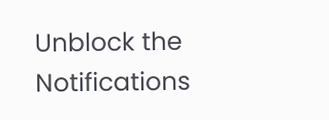Unblock the Notifications